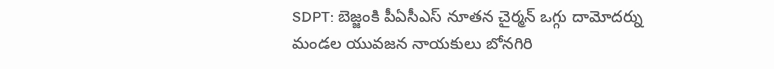SDPT: బెజ్జంకి పీఏసీఎస్ నూతన చైర్మన్ ఒగ్గు దామోదర్ను మండల యువజన నాయకులు బోనగిరి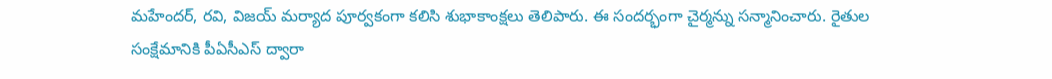మహేందర్, రవి, విజయ్ మర్యాద పూర్వకంగా కలిసి శుభాకాంక్షలు తెలిపారు. ఈ సందర్భంగా చైర్మన్ను సన్మానించారు. రైతుల సంక్షేమానికి పీఏసీఎస్ ద్వారా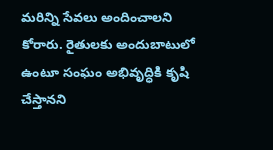మరిన్ని సేవలు అందించాలని కోరారు. రైతులకు అందుబాటులో ఉంటూ సంఘం అభివృద్ధికి కృషి చేస్తానని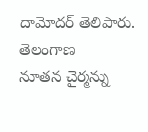దామోదర్ తెలిపారు.
తెలంగాణ
నూతన చైర్మన్ను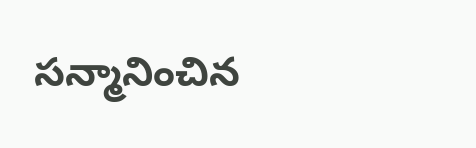సన్మానించిన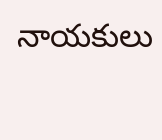నాయకులు